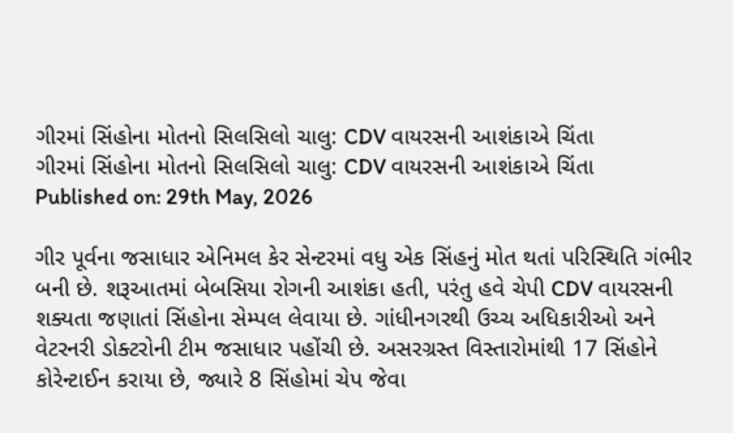ગીરમાં સિંહોના મોતનો સિલસિલો ચાલુ: CDV વાયરસની આશંકાએ ચિંતા
ગીરમાં સિંહોના મોતનો સિલસિલો ચાલુ: CDV વાયરસની આશંકાએ ચિંતા
Published on: 29th May, 2026

ગીર પૂર્વના જસાધાર એનિમલ કેર સેન્ટરમાં વધુ એક સિંહનું મોત થતાં પરિસ્થિતિ ગંભીર બની છે. શરૂઆતમાં બેબસિયા રોગની આશંકા હતી, પરંતુ હવે ચેપી CDV વાયરસની શક્યતા જણાતાં સિંહોના સેમ્પલ લેવાયા છે. ગાંધીનગરથી ઉચ્ચ અધિકારીઓ અને વેટરનરી ડોક્ટરોની ટીમ જસાધાર પહોંચી છે. અસરગ્રસ્ત વિસ્તારોમાંથી 17 સિંહોને કોરેન્ટાઈન કરાયા છે, જ્યારે 8 સિંહોમાં ચેપ જેવા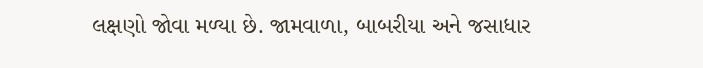લક્ષણો જોવા મળ્યા છે. જામવાળા, બાબરીયા અને જસાધાર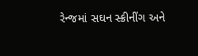રેન્જમાં સઘન સ્ક્રીનીંગ અને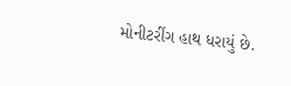મોનીટરીંગ હાથ ધરાયું છે.